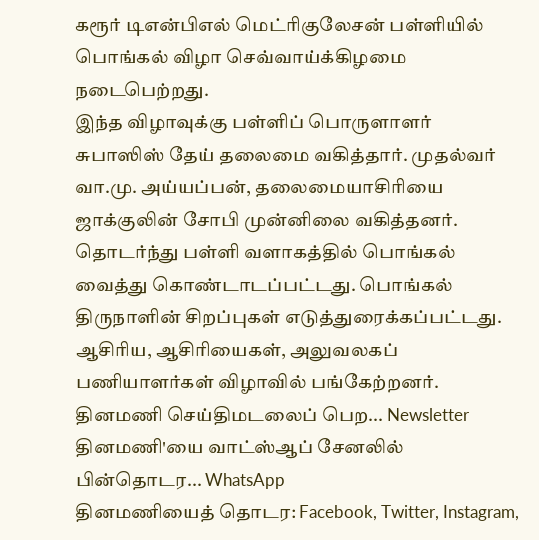கரூர் டிஎன்பிஎல் மெட்ரிகுலேசன் பள்ளியில் பொங்கல் விழா செவ்வாய்க்கிழமை நடைபெற்றது.
இந்த விழாவுக்கு பள்ளிப் பொருளாளர் சுபாஸிஸ் தேய் தலைமை வகித்தார். முதல்வர் வா.மு. அய்யப்பன், தலைமையாசிரியை ஜாக்குலின் சோபி முன்னிலை வகித்தனர்.
தொடர்ந்து பள்ளி வளாகத்தில் பொங்கல் வைத்து கொண்டாடப்பட்டது. பொங்கல் திருநாளின் சிறப்புகள் எடுத்துரைக்கப்பட்டது. ஆசிரிய, ஆசிரியைகள், அலுவலகப் பணியாளர்கள் விழாவில் பங்கேற்றனர்.
தினமணி செய்திமடலைப் பெற... Newsletter
தினமணி'யை வாட்ஸ்ஆப் சேனலில் பின்தொடர... WhatsApp
தினமணியைத் தொடர: Facebook, Twitter, Instagram,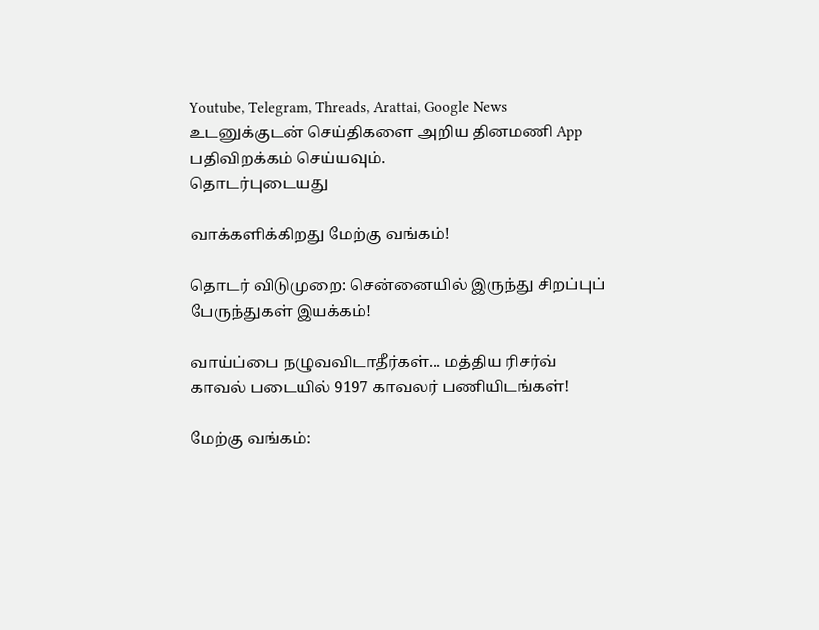Youtube, Telegram, Threads, Arattai, Google News
உடனுக்குடன் செய்திகளை அறிய தினமணி App பதிவிறக்கம் செய்யவும்.
தொடர்புடையது

வாக்களிக்கிறது மேற்கு வங்கம்!

தொடர் விடுமுறை: சென்னையில் இருந்து சிறப்புப் பேருந்துகள் இயக்கம்!

வாய்ப்பை நழுவவிடாதீர்கள்... மத்திய ரிசர்வ் காவல் படையில் 9197 காவலர் பணியிடங்கள்!

மேற்கு வங்கம்: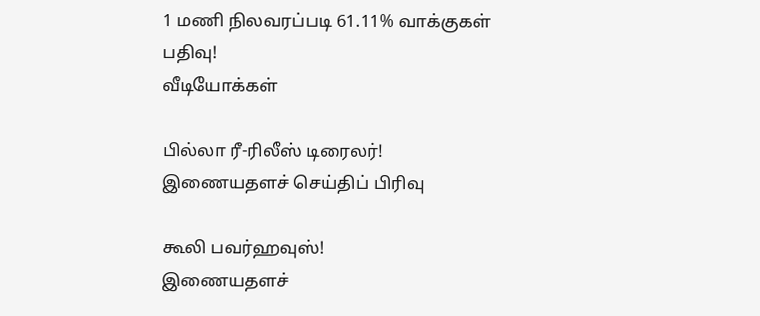1 மணி நிலவரப்படி 61.11% வாக்குகள் பதிவு!
வீடியோக்கள்

பில்லா ரீ-ரிலீஸ் டிரைலர்!
இணையதளச் செய்திப் பிரிவு

கூலி பவர்ஹவுஸ்!
இணையதளச்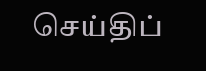செய்திப்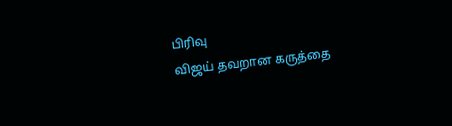பிரிவு
விஜய் தவறான கருத்தை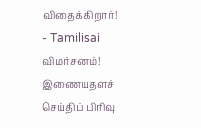விதைக்கிறார்! - Tamilisai விமர்சனம்!
இணையதளச் செய்திப் பிரிவு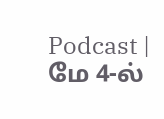Podcast | மே 4-ல்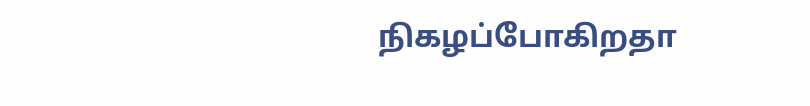நிகழப்போகிறதா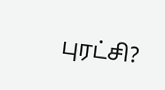புரட்சி?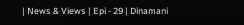| News & Views | Epi - 29 | Dinamani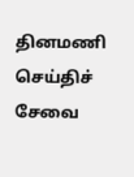தினமணி செய்திச் சேவை